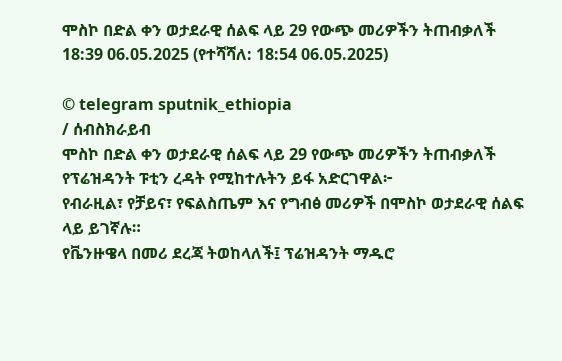ሞስኮ በድል ቀን ወታደራዊ ሰልፍ ላይ 29 የውጭ መሪዎችን ትጠብቃለች
18:39 06.05.2025 (የተሻሻለ: 18:54 06.05.2025)

© telegram sputnik_ethiopia
/ ሰብስክራይብ
ሞስኮ በድል ቀን ወታደራዊ ሰልፍ ላይ 29 የውጭ መሪዎችን ትጠብቃለች
የፕሬዝዳንት ፑቲን ረዳት የሚከተሉትን ይፋ አድርገዋል፦
የብራዚል፣ የቻይና፣ የፍልስጤም እና የግብፅ መሪዎች በሞስኮ ወታደራዊ ሰልፍ ላይ ይገኛሉ።
የቬንዙዌላ በመሪ ደረጃ ትወከላለች፤ ፕሬዝዳንት ማዱሮ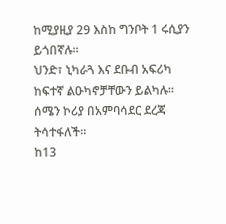ከሚያዚያ 29 እስከ ግንቦት 1 ሩሲያን ይጎበኛሉ።
ህንድ፣ ኒካራጓ እና ደቡብ አፍሪካ ከፍተኛ ልዑካኖቻቸውን ይልካሉ።
ሰሜን ኮሪያ በአምባሳደር ደረጃ ትሳተፋለች።
ከ13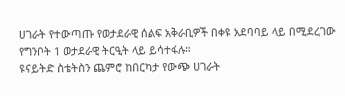ሀገራት የተውጣጡ የወታደራዊ ሰልፍ አቅራቢዎች በቀዩ አደባባይ ላይ በሚደረገው የግንቦት 1 ወታደራዊ ትርዒት ላይ ይሳተፋሉ።
ዩናይትድ ስቴትስን ጨምሮ ከበርካታ የውጭ ሀገራት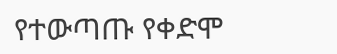የተውጣጡ የቀድሞ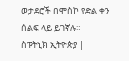ወታደሮች በሞስኮ የድል ቀን ሰልፍ ላይ ይገኛሉ።
ስፑትኒክ ኢትዮጵያ |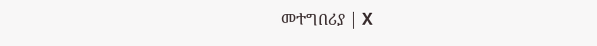መተግበሪያ | X